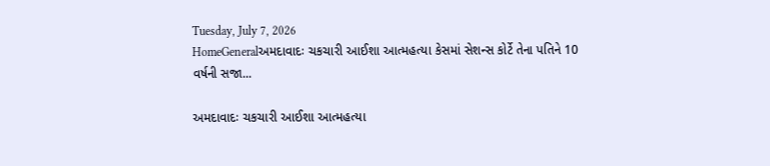Tuesday, July 7, 2026
HomeGeneralઅમદાવાદઃ ચકચારી આઈશા આત્મહત્યા કેસમાં સેશન્સ કોર્ટે તેના પતિને 10 વર્ષની સજા...

અમદાવાદઃ ચકચારી આઈશા આત્મહત્યા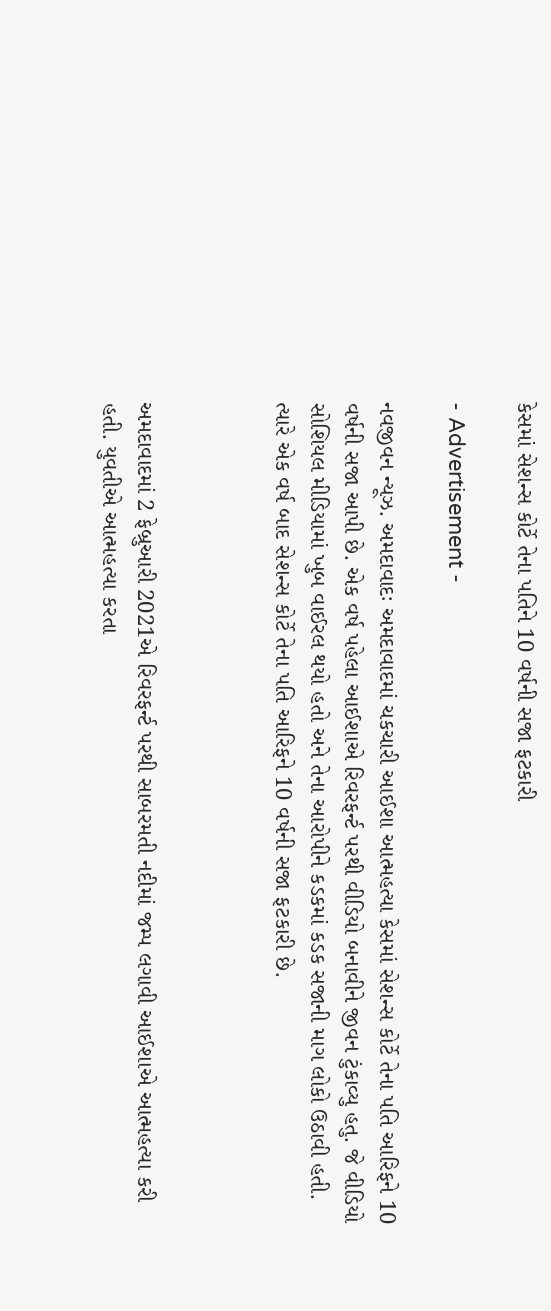કેસમાં સેશન્સ કોર્ટે તેના પતિને 10 વર્ષની સજા ફટકારી

- Advertisement -

નવજીવન ન્યૂઝ. અમદાવાદઃ અમદાવાદમાં ચકચારી આઈશા આત્મહત્યા કેસમાં સેશન્સ કોર્ટે તેના પતિ આરિફને 10 વર્ષની સજા આપી છે. એક વર્ષ પહેલા આઈશાએ રિવરફર્ન્ટ પરથી વીડિયો બનાવીને જીવન ટુંકાવ્યુ હતુ. જે વીડિયો સોશિયલ મીડિયામાં ખુબ વાઈરલ થયો હતો અને તેના આરોપીને કડકમાં કડક સજાની માગ લોકો ઉઠાવી હતી. ત્યારે એક વર્ષ બાદ સેશન્સ કોર્ટે તેના પતિ આરિફને 10 વર્ષની સજા ફટકારી છે.



અમદાવાદમાં 2 ફેબ્રુઆરી 2021એ રિવરફર્ન્ટ પરથી સાબરમતી નદીમાં જમ્પ લગાવી આઈશાએ આત્મહત્યા કરી હતી. યુવતીએ આત્મહત્યા કરતા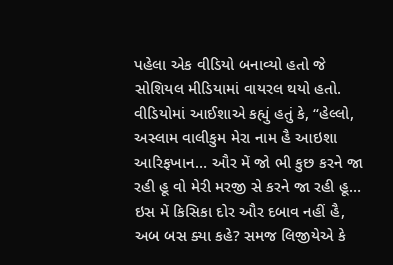પહેલા એક વીડિયો બનાવ્યો હતો જે સોશિયલ મીડિયામાં વાયરલ થયો હતો. વીડિયોમાં આઈશાએ કહ્યું હતું કે, “હેલ્લો, અસ્લામ વાલીકુમ મેરા નામ હૈ આઇશા આરિફખાન… ઔર મેં જો ભી કુછ કરને જા રહી હૂ વો મેરી મરજી સે કરને જા રહી હૂ… ઇસ મેં કિસિકા દોર ઔર દબાવ નહીં હૈ, અબ બસ ક્યા કહે? સમજ લિજીયેએ કે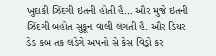ખુદાકી ઝિંદગી ઇતની હોતી હૈ… ઔર મુજે ઇતની ઝિંદગી બહોત સુકૂન વાલી લગતી હૈ. ઔર ડિયર ડેડ કબ તક લડેગે અપનો સે કેસ વિડ્રો કર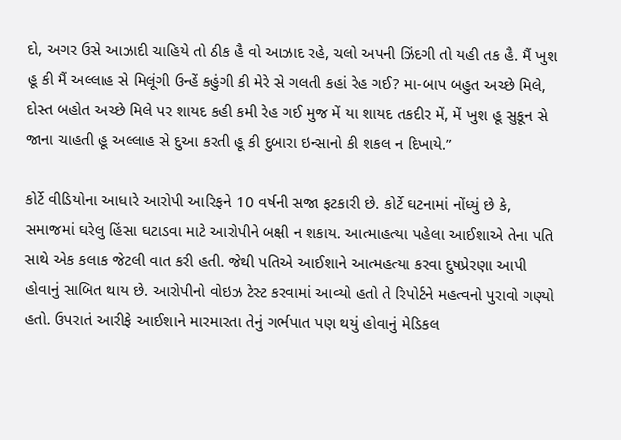દો, અગર ઉસે આઝાદી ચાહિયે તો ઠીક હૈ વો આઝાદ રહે, ચલો અપની ઝિંદગી તો યહી તક હૈ. મૈં ખુશ હૂ કી મૈં અલ્લાહ સે મિલૂંગી ઉન્હેં કહુંગી કી મેરે સે ગલતી કહાં રેહ ગઈ? મા-બાપ બહુત અચ્છે મિલે, દોસ્ત બહોત અચ્છે મિલે પર શાયદ કહી કમી રેહ ગઈ મુજ મેં યા શાયદ તકદીર મેં, મેં ખુશ હૂ સુકૂન સે જાના ચાહતી હૂ અલ્લાહ સે દુઆ કરતી હૂ કી દુબારા ઇન્સાનો કી શકલ ન દિખાયે.”

કોર્ટે વીડિયોના આધારે આરોપી આરિફને 10 વર્ષની સજા ફટકારી છે. કોર્ટે ઘટનામાં નોંધ્યું છે કે, સમાજમાં ઘરેલુ હિંસા ઘટાડવા માટે આરોપીને બક્ષી ન શકાય. આત્માહત્યા પહેલા આઈશાએ તેના પતિ સાથે એક કલાક જેટલી વાત કરી હતી. જેથી પતિએ આઈશાને આત્મહત્યા કરવા દુષપ્રેરણા આપી હોવાનું સાબિત થાય છે. આરોપીનો વોઇઝ ટેસ્ટ કરવામાં આવ્યો હતો તે રિપોર્ટને મહત્વનો પુરાવો ગણ્યો હતો. ઉપરાતં આરીફે આઈશાને મારમારતા તેનું ગર્ભપાત પણ થયું હોવાનું મેડિકલ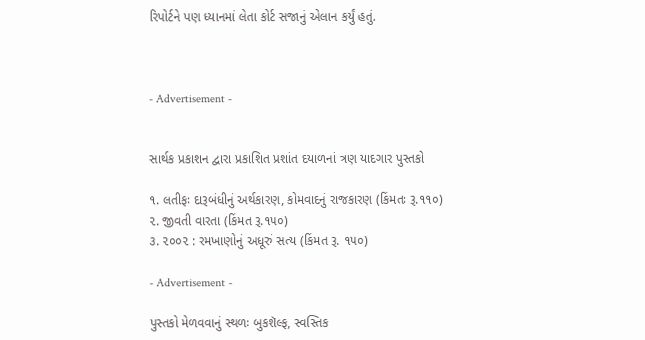રિપોર્ટને પણ ધ્યાનમાં લેતા કોર્ટ સજાનું એલાન કર્યું હતું.



- Advertisement -


સાર્થક પ્રકાશન દ્વારા પ્રકાશિત પ્રશાંત દયાળનાં ત્રણ યાદગાર પુસ્તકો

૧. લતીફઃ દારૂબંધીનું અર્થકારણ, કોમવાદનું રાજકારણ (કિંમતઃ રૂ.૧૧૦)
૨. જીવતી વારતા (કિંમત રૂ.૧૫૦)
૩. ૨૦૦૨ : રમખાણોનું અધૂરું સત્ય (કિંમત રૂ. ૧૫૦)

- Advertisement -

પુસ્તકો મેળવવાનું સ્થળઃ બુકશૅલ્ફ, સ્વસ્તિક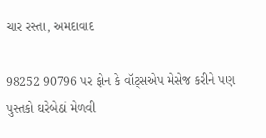ચાર રસ્તા, અમદાવાદ

98252 90796 પર ફોન કે વૉટ્સએપ મેસેજ કરીને પણ પુસ્તકો ઘરેબેઠાં મેળવી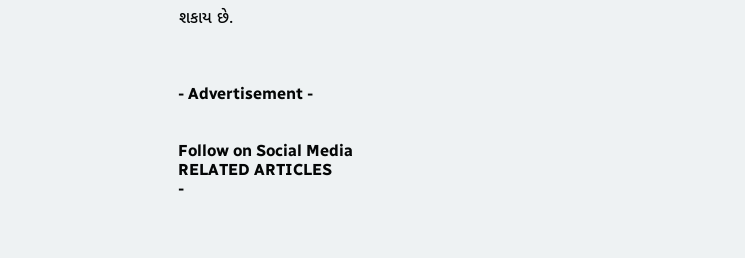શકાય છે.



- Advertisement -


Follow on Social Media
RELATED ARTICLES
-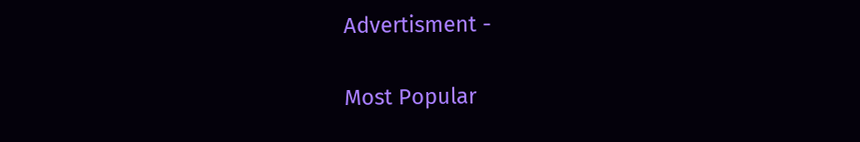Advertisment -

Most Popular